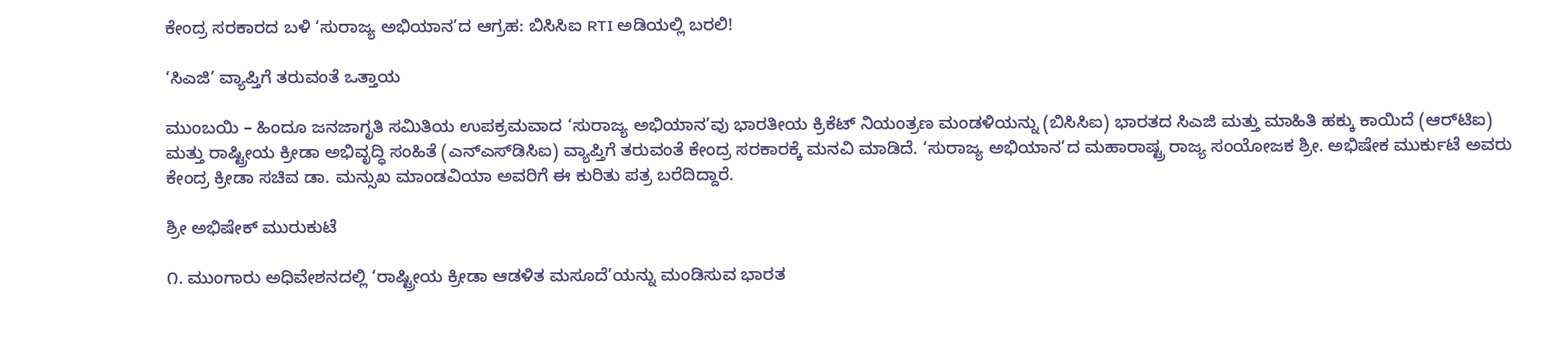ಕೇಂದ್ರ ಸರಕಾರದ ಬಳಿ ‘ಸುರಾಜ್ಯ ಅಭಿಯಾನ’ದ ಆಗ್ರಹ: ಬಿಸಿಸಿಐ RTI ಅಡಿಯಲ್ಲಿ ಬರಲಿ!

‘ಸಿಎಜಿ’ ವ್ಯಾಪ್ತಿಗೆ ತರುವಂತೆ ಒತ್ತಾಯ

ಮುಂಬಯಿ – ಹಿಂದೂ ಜನಜಾಗೃತಿ ಸಮಿತಿಯ ಉಪಕ್ರಮವಾದ ‘ಸುರಾಜ್ಯ ಅಭಿಯಾನ’ವು ಭಾರತೀಯ ಕ್ರಿಕೆಟ್ ನಿಯಂತ್ರಣ ಮಂಡಳಿಯನ್ನು (ಬಿಸಿಸಿಐ) ಭಾರತದ ಸಿಎಜಿ ಮತ್ತು ಮಾಹಿತಿ ಹಕ್ಕು ಕಾಯಿದೆ (ಆರ್‌ಟಿಐ) ಮತ್ತು ರಾಷ್ಟ್ರೀಯ ಕ್ರೀಡಾ ಅಭಿವೃದ್ಧಿ ಸಂಹಿತೆ (ಎನ್‌ಎಸ್‌ಡಿಸಿಐ) ವ್ಯಾಪ್ತಿಗೆ ತರುವಂತೆ ಕೇಂದ್ರ ಸರಕಾರಕ್ಕೆ ಮನವಿ ಮಾಡಿದೆ. ‘ಸುರಾಜ್ಯ ಅಭಿಯಾನ’ದ ಮಹಾರಾಷ್ಟ್ರ ರಾಜ್ಯ ಸಂಯೋಜಕ ಶ್ರೀ. ಅಭಿಷೇಕ ಮುರ್ಕುಟೆ ಅವರು ಕೇಂದ್ರ ಕ್ರೀಡಾ ಸಚಿವ ಡಾ. ಮನ್ಸುಖ ಮಾಂಡವಿಯಾ ಅವರಿಗೆ ಈ ಕುರಿತು ಪತ್ರ ಬರೆದಿದ್ದಾರೆ.

ಶ್ರೀ ಅಭಿಷೇಕ್ ಮುರುಕುಟೆ

೧. ಮುಂಗಾರು ಅಧಿವೇಶನದಲ್ಲಿ ‘ರಾಷ್ಟ್ರೀಯ ಕ್ರೀಡಾ ಆಡಳಿತ ಮಸೂದೆ’ಯನ್ನು ಮಂಡಿಸುವ ಭಾರತ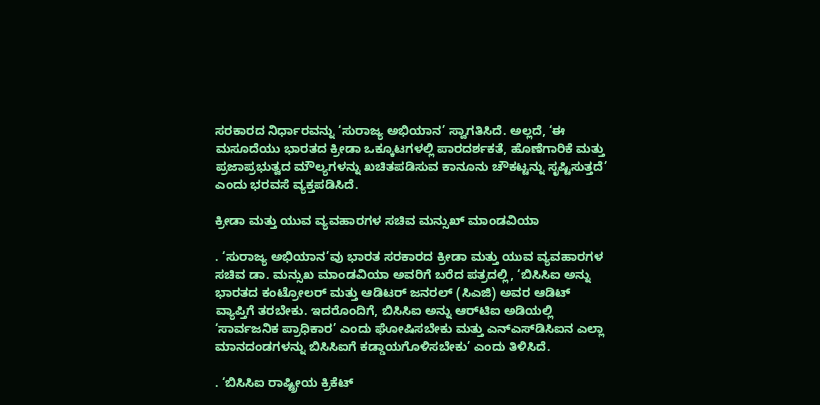ಸರಕಾರದ ನಿರ್ಧಾರವನ್ನು ‘ಸುರಾಜ್ಯ ಅಭಿಯಾನ’ ಸ್ವಾಗತಿಸಿದೆ. ಅಲ್ಲದೆ, ‘ಈ ಮಸೂದೆಯು ಭಾರತದ ಕ್ರೀಡಾ ಒಕ್ಕೂಟಗಳಲ್ಲಿ ಪಾರದರ್ಶಕತೆ, ಹೊಣೆಗಾರಿಕೆ ಮತ್ತು ಪ್ರಜಾಪ್ರಭುತ್ವದ ಮೌಲ್ಯಗಳನ್ನು ಖಚಿತಪಡಿಸುವ ಕಾನೂನು ಚೌಕಟ್ಟನ್ನು ಸೃಷ್ಟಿಸುತ್ತದೆ’ ಎಂದು ಭರವಸೆ ವ್ಯಕ್ತಪಡಿಸಿದೆ.

ಕ್ರೀಡಾ ಮತ್ತು ಯುವ ವ್ಯವಹಾರಗಳ ಸಚಿವ ಮನ್ಸುಖ್ ಮಾಂಡವಿಯಾ

. ‘ಸುರಾಜ್ಯ ಅಭಿಯಾನ’ವು ಭಾರತ ಸರಕಾರದ ಕ್ರೀಡಾ ಮತ್ತು ಯುವ ವ್ಯವಹಾರಗಳ ಸಚಿವ ಡಾ. ಮನ್ಸುಖ ಮಾಂಡವಿಯಾ ಅವರಿಗೆ ಬರೆದ ಪತ್ರದಲ್ಲಿ, ‘ಬಿಸಿಸಿಐ ಅನ್ನು ಭಾರತದ ಕಂಟ್ರೋಲರ್ ಮತ್ತು ಆಡಿಟರ್ ಜನರಲ್ (ಸಿಎಜಿ) ಅವರ ಆಡಿಟ್ ವ್ಯಾಪ್ತಿಗೆ ತರಬೇಕು. ಇದರೊಂದಿಗೆ, ಬಿಸಿಸಿಐ ಅನ್ನು ಆರ್‌ಟಿಐ ಅಡಿಯಲ್ಲಿ ‘ಸಾರ್ವಜನಿಕ ಪ್ರಾಧಿಕಾರ’ ಎಂದು ಘೋಷಿಸಬೇಕು ಮತ್ತು ಎನ್‌ಎಸ್‌ಡಿಸಿಐನ ಎಲ್ಲಾ ಮಾನದಂಡಗಳನ್ನು ಬಿಸಿಸಿಐಗೆ ಕಡ್ಡಾಯಗೊಳಿಸಬೇಕು’ ಎಂದು ತಿಳಿಸಿದೆ.

. ‘ಬಿಸಿಸಿಐ ರಾಷ್ಟ್ರೀಯ ಕ್ರಿಕೆಟ್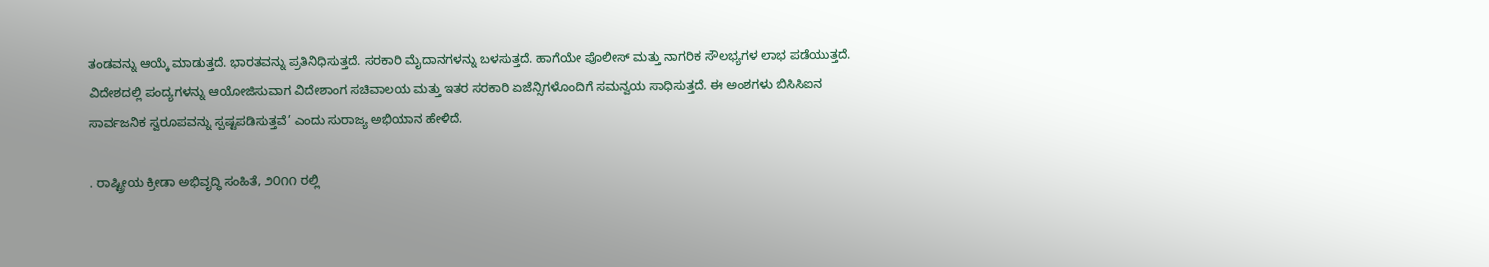ತಂಡವನ್ನು ಆಯ್ಕೆ ಮಾಡುತ್ತದೆ. ಭಾರತವನ್ನು ಪ್ರತಿನಿಧಿಸುತ್ತದೆ. ಸರಕಾರಿ ಮೈದಾನಗಳನ್ನು ಬಳಸುತ್ತದೆ. ಹಾಗೆಯೇ ಪೊಲೀಸ್ ಮತ್ತು ನಾಗರಿಕ ಸೌಲಭ್ಯಗಳ ಲಾಭ ಪಡೆಯುತ್ತದೆ. ವಿದೇಶದಲ್ಲಿ ಪಂದ್ಯಗಳನ್ನು ಆಯೋಜಿಸುವಾಗ ವಿದೇಶಾಂಗ ಸಚಿವಾಲಯ ಮತ್ತು ಇತರ ಸರಕಾರಿ ಏಜೆನ್ಸಿಗಳೊಂದಿಗೆ ಸಮನ್ವಯ ಸಾಧಿಸುತ್ತದೆ. ಈ ಅಂಶಗಳು ಬಿಸಿಸಿಐನ ಸಾರ್ವಜನಿಕ ಸ್ವರೂಪವನ್ನು ಸ್ಪಷ್ಟಪಡಿಸುತ್ತವೆ’ ಎಂದು ಸುರಾಜ್ಯ ಅಭಿಯಾನ ಹೇಳಿದೆ.

. ರಾಷ್ಟ್ರೀಯ ಕ್ರೀಡಾ ಅಭಿವೃದ್ಧಿ ಸಂಹಿತೆ, ೨೦೧೧ ರಲ್ಲಿ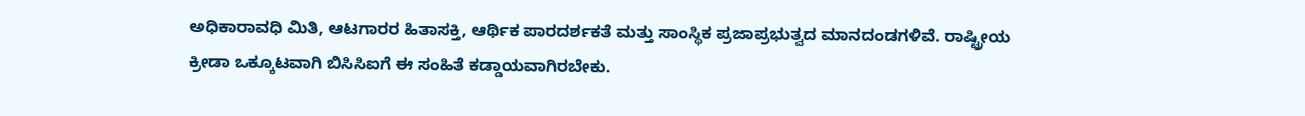ಅಧಿಕಾರಾವಧಿ ಮಿತಿ, ಆಟಗಾರರ ಹಿತಾಸಕ್ತಿ, ಆರ್ಥಿಕ ಪಾರದರ್ಶಕತೆ ಮತ್ತು ಸಾಂಸ್ಥಿಕ ಪ್ರಜಾಪ್ರಭುತ್ವದ ಮಾನದಂಡಗಳಿವೆ. ರಾಷ್ಟ್ರೀಯ ಕ್ರೀಡಾ ಒಕ್ಕೂಟವಾಗಿ ಬಿಸಿಸಿಐಗೆ ಈ ಸಂಹಿತೆ ಕಡ್ಡಾಯವಾಗಿರಬೇಕು.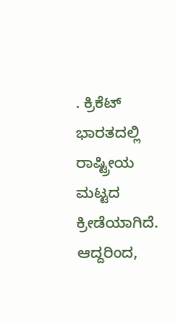. ಕ್ರಿಕೆಟ್ ಭಾರತದಲ್ಲಿ ರಾಷ್ಟ್ರೀಯ ಮಟ್ಟದ ಕ್ರೀಡೆಯಾಗಿದೆ. ಆದ್ದರಿಂದ,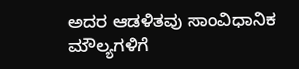ಅದರ ಆಡಳಿತವು ಸಾಂವಿಧಾನಿಕ ಮೌಲ್ಯಗಳಿಗೆ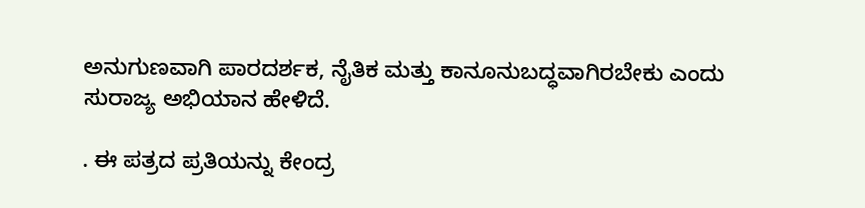ಅನುಗುಣವಾಗಿ ಪಾರದರ್ಶಕ, ನೈತಿಕ ಮತ್ತು ಕಾನೂನುಬದ್ಧವಾಗಿರಬೇಕು ಎಂದು ಸುರಾಜ್ಯ ಅಭಿಯಾನ ಹೇಳಿದೆ.

. ಈ ಪತ್ರದ ಪ್ರತಿಯನ್ನು ಕೇಂದ್ರ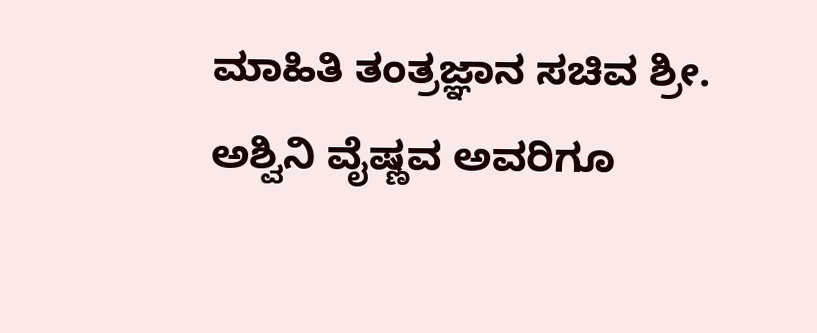ಮಾಹಿತಿ ತಂತ್ರಜ್ಞಾನ ಸಚಿವ ಶ್ರೀ. ಅಶ್ವಿನಿ ವೈಷ್ಣವ ಅವರಿಗೂ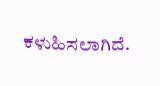ಕಳುಹಿಸಲಾಗಿದೆ.